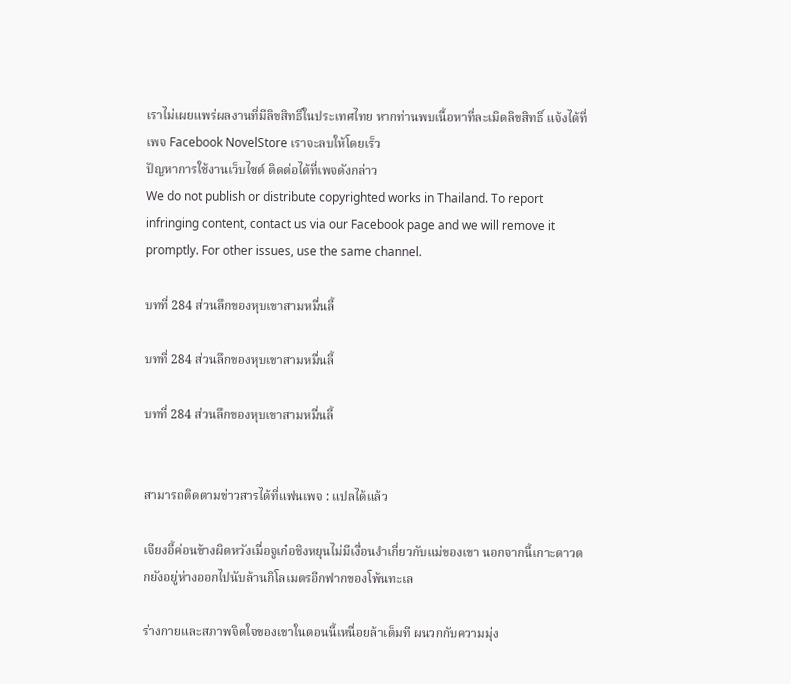เราไม่เผยแพร่ผลงานที่มีลิขสิทธิ์ในประเทศไทย หากท่านพบเนื้อหาที่ละเมิดลิขสิทธิ์ แจ้งได้ที่เพจ Facebook NovelStore เราจะลบให้โดยเร็ว
ปัญหาการใช้งานเว็บไซต์ ติดต่อได้ที่เพจดังกล่าว
We do not publish or distribute copyrighted works in Thailand. To report infringing content, contact us via our Facebook page and we will remove it promptly. For other issues, use the same channel.

บทที่ 284 ส่วนลึกของหุบเขาสามหมื่นลี้

บทที่ 284 ส่วนลึกของหุบเขาสามหมื่นลี้

บทที่ 284 ส่วนลึกของหุบเขาสามหมื่นลี้


สามารถติดตามข่าวสารได้ที่แฟนเพจ : แปลได้แล้ว

เจียงอี้ค่อนข้างผิดหวังเมื่อจูเก๋อชิงหยุนไม่มีเงื่อนงำเกี่ยวกับแม่ของเขา นอกจากนี้เกาะดาวตกยังอยู่ห่างออกไปนับล้านกิโลเมตรอีกฟากของโพ้นทะเล

ร่างกายและสภาพจิตใจของเขาในตอนนี้เหนื่อยล้าเต็มที ผนวกกับความมุ่ง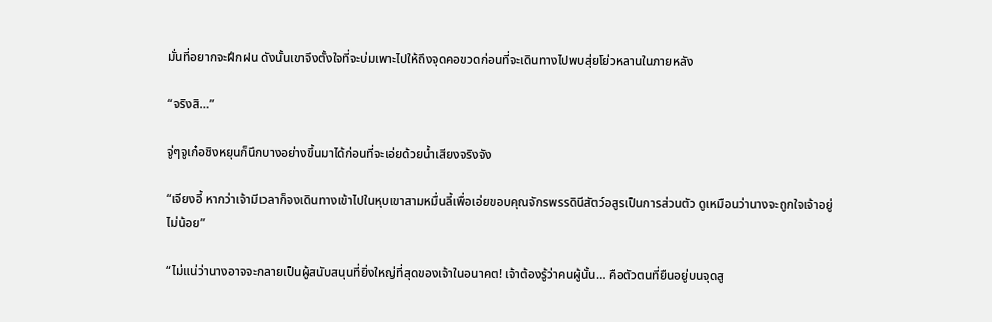มั่นที่อยากจะฝึกฝน ดังนั้นเขาจึงตั้งใจที่จะบ่มเพาะไปให้ถึงจุดคอขวดก่อนที่จะเดินทางไปพบสุ่ยโย่วหลานในภายหลัง

“จริงสิ…”

จู่ๆจูเก๋อชิงหยุนก็นึกบางอย่างขึ้นมาได้ก่อนที่จะเอ่ยด้วยน้ำเสียงจริงจัง

“เจียงอี้ หากว่าเจ้ามีเวลาก็จงเดินทางเข้าไปในหุบเขาสามหมื่นลี้เพื่อเอ่ยขอบคุณจักรพรรดินีสัตว์อสูรเป็นการส่วนตัว ดูเหมือนว่านางจะถูกใจเจ้าอยู่ไม่น้อย”

“ไม่แน่ว่านางอาจจะกลายเป็นผู้สนับสนุนที่ยิ่งใหญ่ที่สุดของเจ้าในอนาคต! เจ้าต้องรู้ว่าคนผู้นั้น… คือตัวตนที่ยืนอยู่บนจุดสู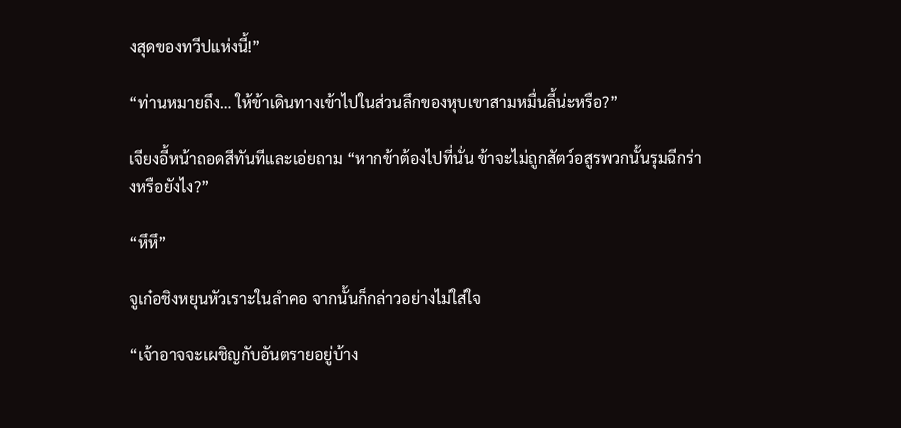งสุดของทวีปแห่งนี้!”

“ท่านหมายถึง… ให้ข้าเดินทางเข้าไปในส่วนลึกของหุบเขาสามหมื่นลี้น่ะหรือ?”

เจียงอี้หน้าถอดสีทันทีและเอ่ยถาม “หากข้าต้องไปที่นั่น ข้าจะไม่ถูกสัตว์อสูรพวกนั้นรุมฉีกร่างหรือยังไง?”

“หึหึ”

จูเก๋อชิงหยุนหัวเราะในลำคอ จากนั้นก็กล่าวอย่างไม่ใส่ใจ

“เจ้าอาจจะเผชิญกับอันตรายอยู่บ้าง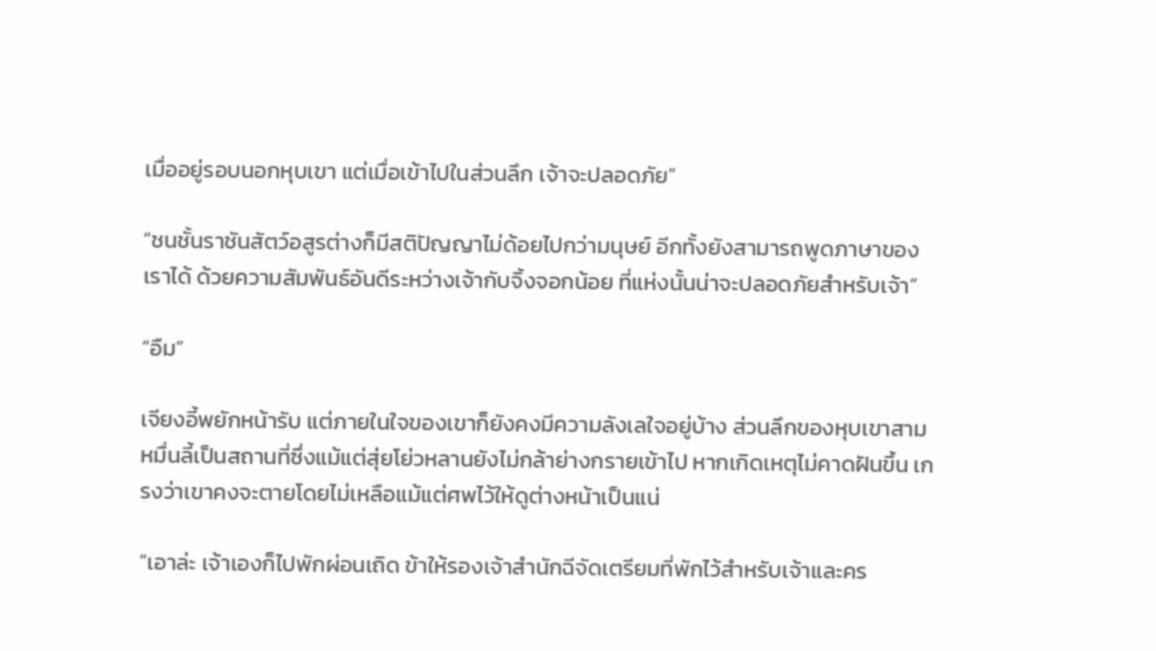เมื่ออยู่รอบนอกหุบเขา แต่เมื่อเข้าไปในส่วนลึก เจ้าจะปลอดภัย”

“ชนชั้นราชันสัตว์อสูรต่างก็มีสติปัญญาไม่ด้อยไปกว่ามนุษย์ อีกทั้งยังสามารถพูดภาษาของเราได้ ด้วยความสัมพันธ์อันดีระหว่างเจ้ากับจิ้งจอกน้อย ที่แห่งนั้นน่าจะปลอดภัยสำหรับเจ้า”

“อืม”

เจียงอี้พยักหน้ารับ แต่ภายในใจของเขาก็ยังคงมีความลังเลใจอยู่บ้าง ส่วนลึกของหุบเขาสามหมื่นลี้เป็นสถานที่ซึ่งแม้แต่สุ่ยโย่วหลานยังไม่กล้าย่างกรายเข้าไป หากเกิดเหตุไม่คาดฝันขึ้น เกรงว่าเขาคงจะตายโดยไม่เหลือแม้แต่ศพไว้ให้ดูต่างหน้าเป็นแน่

“เอาล่ะ เจ้าเองก็ไปพักผ่อนเถิด ข้าให้รองเจ้าสำนักฉีจัดเตรียมที่พักไว้สำหรับเจ้าและคร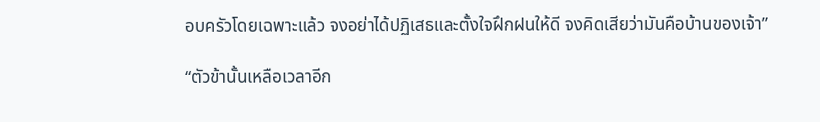อบครัวโดยเฉพาะแล้ว จงอย่าได้ปฏิเสธและตั้งใจฝึกฝนให้ดี จงคิดเสียว่ามันคือบ้านของเจ้า”

“ตัวข้านั้นเหลือเวลาอีก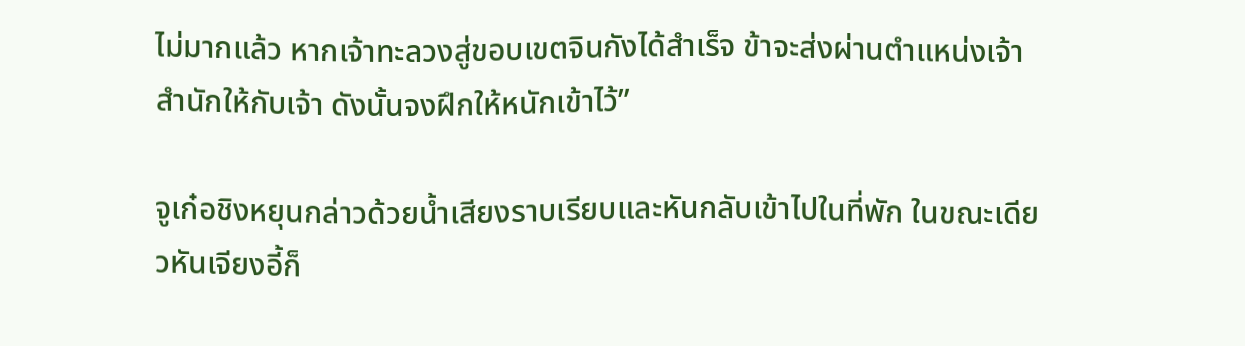ไม่มากแล้ว หากเจ้าทะลวงสู่ขอบเขตจินกังได้สำเร็จ ข้าจะส่งผ่านตำแหน่งเจ้าสำนักให้กับเจ้า ดังนั้นจงฝึกให้หนักเข้าไว้”

จูเก๋อชิงหยุนกล่าวด้วยน้ำเสียงราบเรียบและหันกลับเข้าไปในที่พัก ในขณะเดียวหันเจียงอี้ก็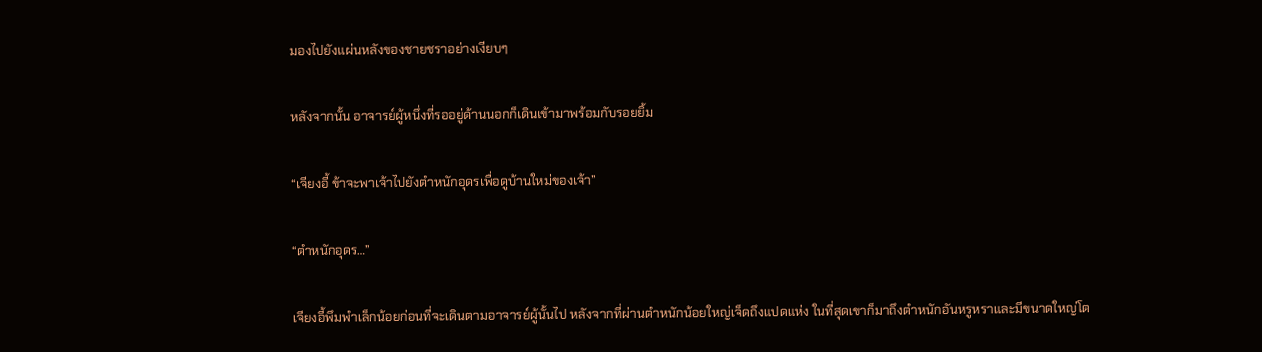มองไปยังแผ่นหลังของชายชราอย่างเงียบๆ

หลังจากนั้น อาจารย์ผู้หนึ่งที่รออยู่ด้านนอกก็เดินเข้ามาพร้อมกับรอยยิ้ม

“เจียงอี้ ข้าจะพาเจ้าไปยังตำหนักอุดรเพื่อดูบ้านใหม่ของเจ้า”

“ตำหนักอุดร…”

เจียงอี้พึมพำเล็กน้อยก่อนที่จะเดินตามอาจารย์ผู้นั้นไป หลังจากที่ผ่านตำหนักน้อยใหญ่เจ็ดถึงแปดแห่ง ในที่สุดเขาก็มาถึงตำหนักอันหรูหราและมีขนาดใหญ่โต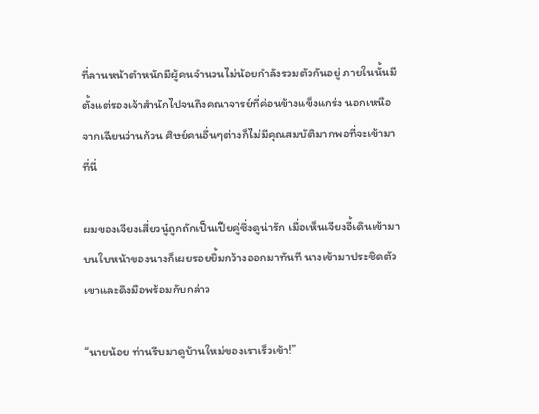ที่ลานหน้าตำหนักมีผู้คนจำนวนไม่น้อยกำลังรวมตัวกันอยู่ ภายในนั้นมีตั้งแต่รองเจ้าสำนักไปจนถึงคณาจารย์ที่ค่อนข้างแข็งแกร่ง นอกเหนือจากเฉียนว่านก้วน ศิษย์คนอื่นๆต่างก็ไม่มีคุณสมบัติมากพอที่จะเข้ามาที่นี่

ผมของเจียงเสี่ยวนู๋ถูกถักเป็นเปียคู่ซึ่งดูน่ารัก เมื่อเห็นเจียงอี้เดินเข้ามา บนใบหน้าของนางก็เผยรอยยิ้มกว้างออกมาทันที นางเข้ามาประชิดตัวเขาและดึงมือพร้อมกับกล่าว

“นายน้อย ท่านรีบมาดูบ้านใหม่ของเราเร็วเข้า!”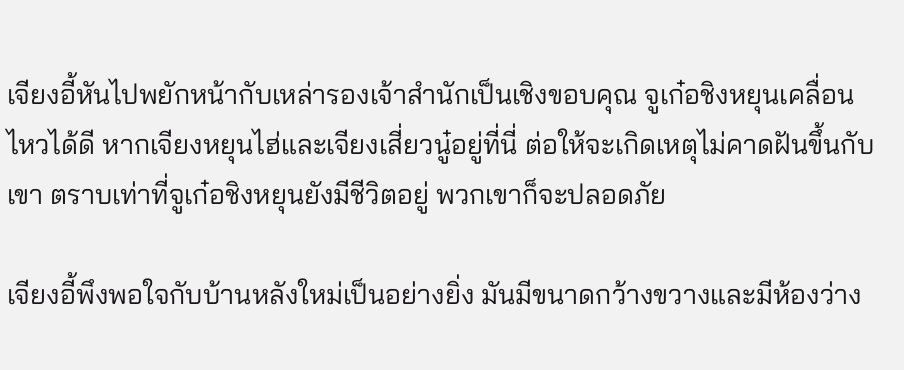เจียงอี้หันไปพยักหน้ากับเหล่ารองเจ้าสำนักเป็นเชิงขอบคุณ จูเก๋อชิงหยุนเคลื่อนไหวได้ดี หากเจียงหยุนไฮ่และเจียงเสี่ยวนู๋อยู่ที่นี่ ต่อให้จะเกิดเหตุไม่คาดฝันขึ้นกับเขา ตราบเท่าที่จูเก๋อชิงหยุนยังมีชีวิตอยู่ พวกเขาก็จะปลอดภัย

เจียงอี้พึงพอใจกับบ้านหลังใหม่เป็นอย่างยิ่ง มันมีขนาดกว้างขวางและมีห้องว่าง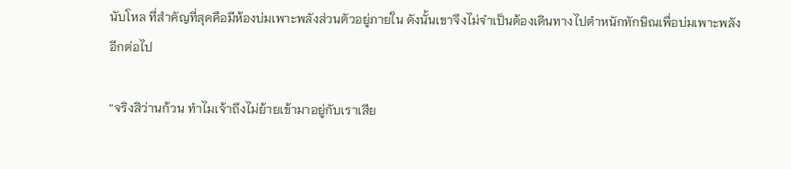นับโหล ที่สำคัญที่สุดคือมีห้องบ่มเพาะพลังส่วนตัวอยู่ภายใน ดังนั้นเขาจึงไม่จำเป็นต้องเดินทางไปตำหนักทักษิณเพื่อบ่มเพาะพลังอีกต่อไป

“จริงสิว่านก้วน ทำไมเจ้าถึงไม่ย้ายเข้ามาอยู่กับเราเสีย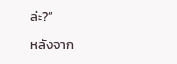ล่ะ?”

หลังจาก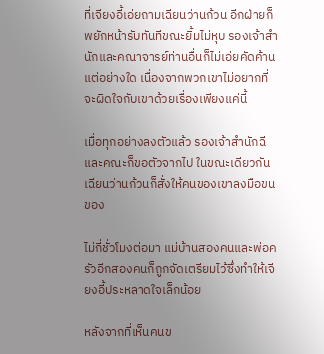ที่เจียงอี้เอ่ยถามเฉียนว่านก้วน อีกฝ่ายก็พยักหน้ารับทันทีขณะยิ้มไม่หุบ รองเจ้าสำนักและคณาจารย์ท่านอื่นก็ไม่เอ่ยคัดค้านแต่อย่างใด เนื่องจากพวกเขาไม่อยากที่จะผิดใจกับเขาด้วยเรื่องเพียงแค่นี้

เมื่อทุกอย่างลงตัวแล้ว รองเจ้าสำนักฉีและคณะก็ขอตัวจากไป ในขณะเดียวกันเฉียนว่านก้วนก็สั่งให้คนของเขาลงมือขนของ

ไม่กี่ชั่วโมงต่อมา แม่บ้านสองคนและพ่อครัวอีกสองคนก็ถูกจัดเตรียมไว้ซึ่งทำให้เจียงอี้ประหลาดใจเล็กน้อย

หลังจากที่เห็นคนข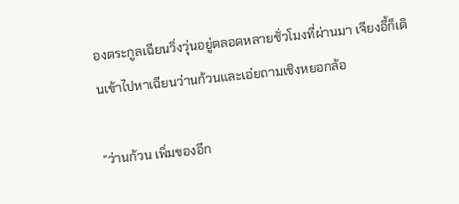องตระกูลเฉียนวิ่งวุ่นอยู่ตลอดหลายชั่วโมงที่ผ่านมา เจียงอี้ก็เดินเข้าไปหาเฉียนว่านก้วนและเอ่ยถามเชิงหยอกล้อ

“ว่านก้วน เพิ่มของอีก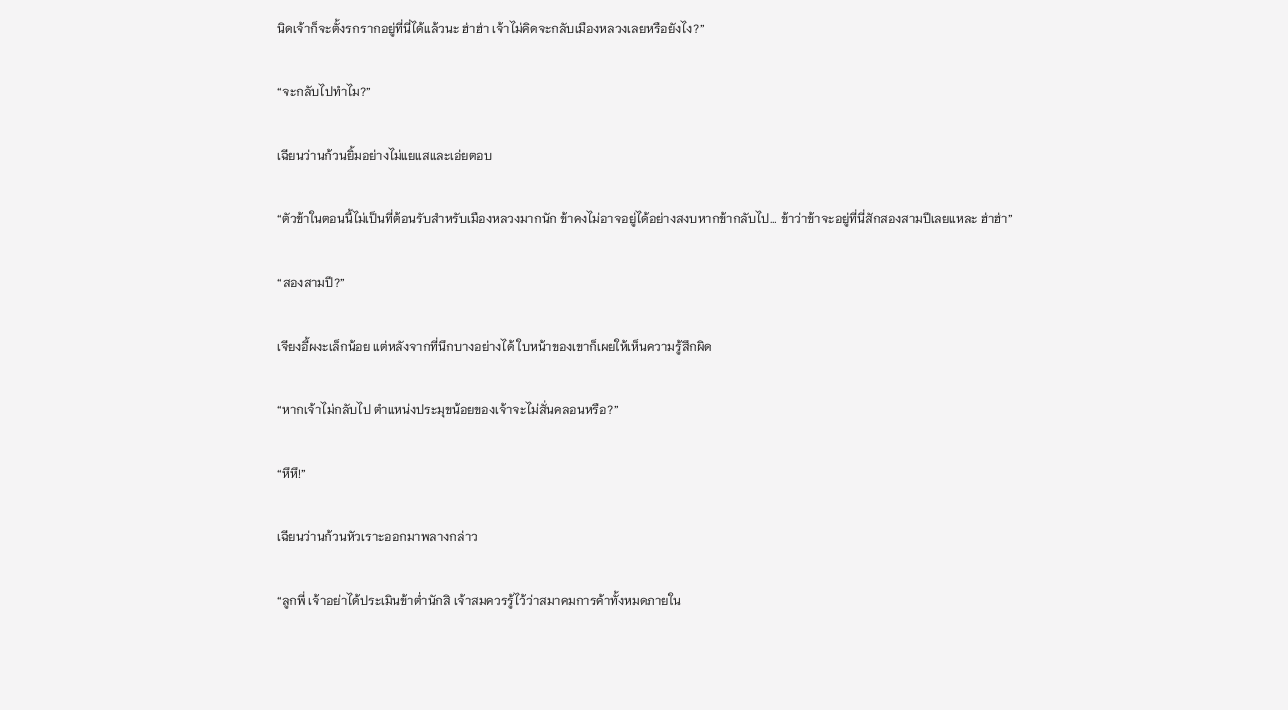นิดเจ้าก็จะตั้งรกรากอยู่ที่นี่ได้แล้วนะ ฮ่าฮ่า เจ้าไม่คิดจะกลับเมืองหลวงเลยหรือยังไง?”

“จะกลับไปทำไม?”

เฉียนว่านก้วนยิ้มอย่างไม่แยแสและเอ่ยตอบ

“ตัวข้าในตอนนี้ไม่เป็นที่ต้อนรับสำหรับเมืองหลวงมากนัก ข้าคงไม่อาจอยู่ได้อย่างสงบหากข้ากลับไป… ข้าว่าข้าจะอยู่ที่นี่สักสองสามปีเลยแหละ ฮ่าฮ่า”

“สองสามปี?”

เจียงอี้ผงะเล็กน้อย แต่หลังจากที่นึกบางอย่างได้ ใบหน้าของเขาก็เผยให้เห็นความรู้สึกผิด

“หากเจ้าไม่กลับไป ตำแหน่งประมุขน้อยของเจ้าจะไม่สั่นคลอนหรือ?”

“หึหึ!”

เฉียนว่านก้วนหัวเราะออกมาพลางกล่าว

“ลูกพี่ เจ้าอย่าได้ประเมินข้าต่ำนักสิ เจ้าสมควรรู้ไว้ว่าสมาคมการค้าทั้งหมดภายใน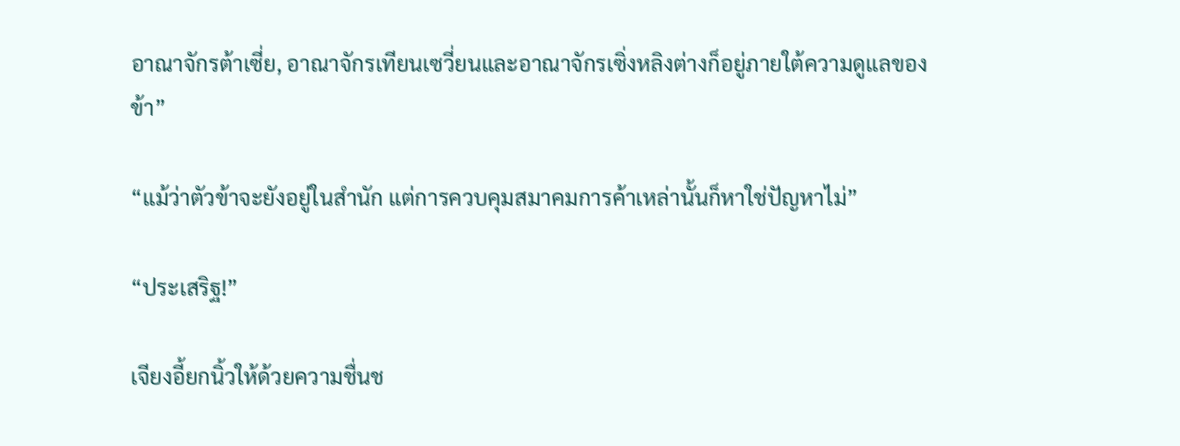อาณาจักรต้าเซี่ย, อาณาจักรเทียนเซวี่ยนและอาณาจักรเซิ่งหลิงต่างก็อยู่ภายใต้ความดูแลของข้า”

“แม้ว่าตัวข้าจะยังอยู่ในสำนัก แต่การควบคุมสมาคมการค้าเหล่านั้นก็หาใช่ปัญหาไม่”

“ประเสริฐ!”

เจียงอี้ยกนิ้วให้ด้วยความชื่นช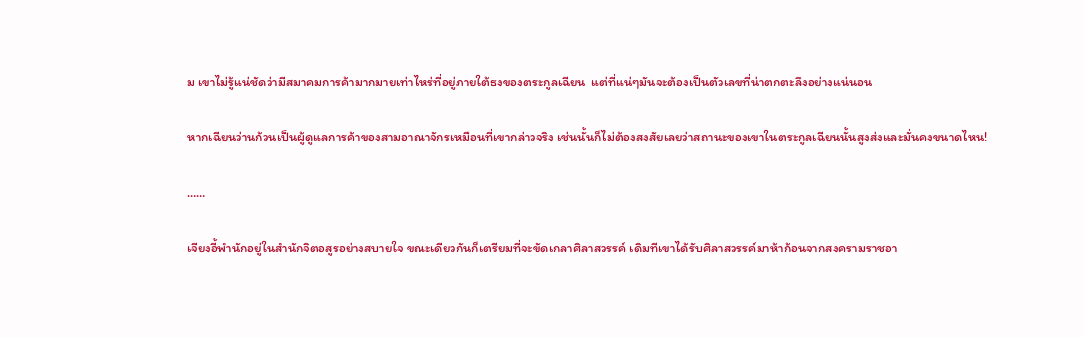ม เขาไม่รู้แน่ชัดว่ามีสมาคมการค้ามากมายเท่าไหร่ที่อยู่ภายใต้ธงของตระกูลเฉียน  แต่ที่แน่ๆมันจะต้องเป็นตัวเลขที่น่าตกตะลึงอย่างแน่นอน

หากเฉียนว่านก้วนเป็นผู้ดูแลการค้าของสามอาณาจักรเหมือนที่เขากล่าวจริง เช่นนั้นก็ไม่ต้องสงสัยเลยว่าสถานะของเขาในตระกูลเฉียนนั้นสูงส่งและมั่นคงขนาดไหน!

……

เจียงอี้พำนักอยู่ในสำนักจิตอสูรอย่างสบายใจ ขณะเดียวกันก็เตรียมที่จะขัดเกลาศิลาสวรรค์ เดิมทีเขาได้รับศิลาสวรรค์มาห้าก้อนจากสงครามราชอา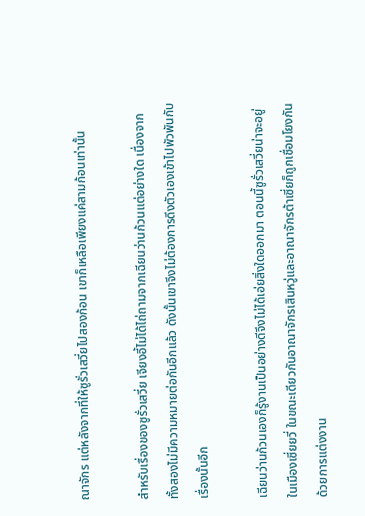ณาจักร แต่หลังจากที่ให้ซูรั่วเสวี่ยไปสองก้อน เขาก็เหลือเพียงแค่สามก้อนเท่านั้น

สำหรับเรื่องของซูรั่วเสวี่ย เจียงอี้ไม่ได้ไถ่ถามจากเฉียนว่านก้วนแต่อย่างใด เนื่องจากทั้งสองไม่มีความหมายต่อกันอีกแล้ว ดังนั้นเขาจึงไม่ต้องการดึงตัวเองเข้าไปพัวพันกับเรื่องนั้นอีก

เฉียนว่านก้วนเองก็รู้งานเป็นอย่างดีจึงไม่ได้เอ่ยสิ่งใดออกมา ตอนนี้ซูรั่วเสวี่ยน่าจะอยู่ในเมืองเซี่ยยวี่ ในขณะเดียวกันอาณาจักรเสินหวู่และอาณาจักรต้าเซี่ยก็ถูกเชื่อมโยงกันด้วยการแต่งงาน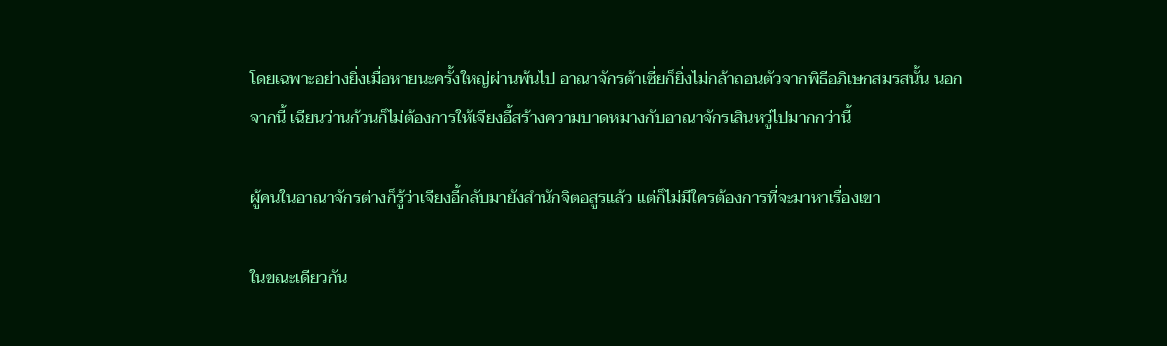โดยเฉพาะอย่างยิ่งเมื่อหายนะครั้งใหญ่ผ่านพ้นไป อาณาจักรต้าเซี่ยก็ยิ่งไม่กล้าถอนตัวจากพิธีอภิเษกสมรสนั้น นอกจากนี้ เฉียนว่านก้วนก็ไม่ต้องการให้เจียงอี้สร้างความบาดหมางกับอาณาจักรเสินหวู่ไปมากกว่านี้

ผู้คนในอาณาจักรต่างก็รู้ว่าเจียงอี้กลับมายังสำนักจิตอสูรแล้ว แต่ก็ไม่มีใครต้องการที่จะมาหาเรื่องเขา

ในขณะเดียวกัน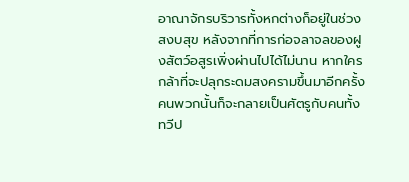อาณาจักรบริวารทั้งหกต่างก็อยู่ในช่วงสงบสุข หลังจากที่การก่อจลาจลของฝูงสัตว์อสูรเพิ่งผ่านไปได้ไม่นาน หากใครกล้าที่จะปลุกระดมสงครามขึ้นมาอีกครั้ง คนพวกนั้นก็จะกลายเป็นศัตรูกับคนทั้งทวีป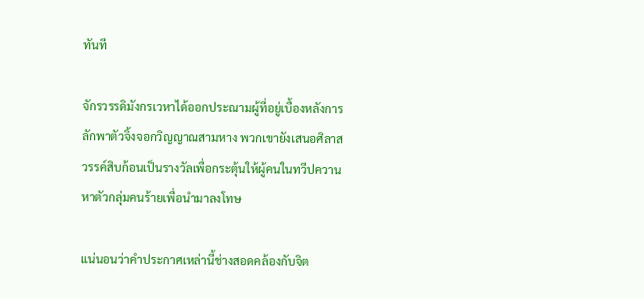ทันที

จักรวรรดิมังกรเวหาได้ออกประณามผู้ที่อยู่เบื้องหลังการลักพาตัวจิ้งจอกวิญญาณสามหาง พวกเขายังเสนอศิลาสวรรค์สิบก้อนเป็นรางวัลเพื่อกระตุ้นให้ผู้คนในทวีปควานหาตัวกลุ่มคนร้ายเพื่อนำมาลงโทษ

แน่นอนว่าคำประกาศเหล่านี้ช่างสอดคล้องกับจิต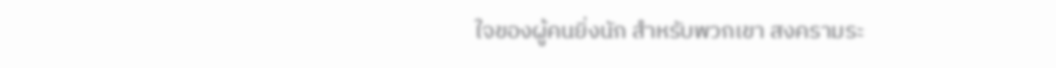ใจของผู้คนยิ่งนัก สำหรับพวกเขา สงครามระ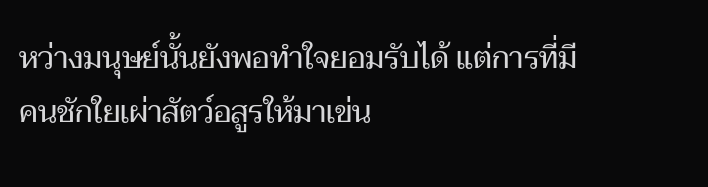หว่างมนุษย์นั้นยังพอทำใจยอมรับได้ แต่การที่มีคนชักใยเผ่าสัตว์อสูรให้มาเข่น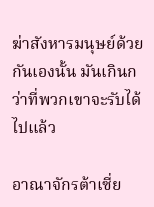ฆ่าสังหารมนุษย์ด้วยกันเองนั้น มันเกินกว่าที่พวกเขาจะรับได้ไปแล้ว

อาณาจักรต้าเซี่ย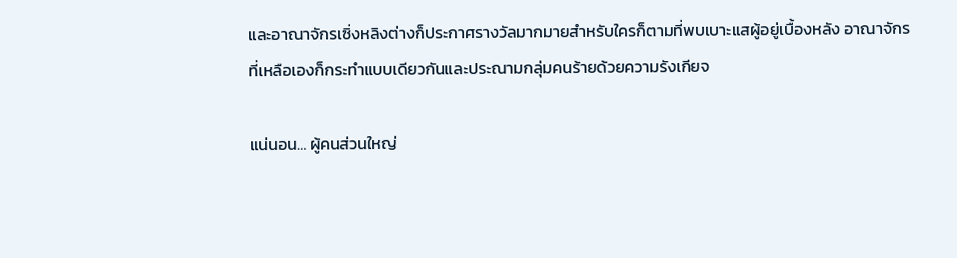และอาณาจักรเซิ่งหลิงต่างก็ประกาศรางวัลมากมายสำหรับใครก็ตามที่พบเบาะแสผู้อยู่เบื้องหลัง อาณาจักรที่เหลือเองก็กระทำแบบเดียวกันและประณามกลุ่มคนร้ายด้วยความรังเกียจ

แน่นอน… ผู้คนส่วนใหญ่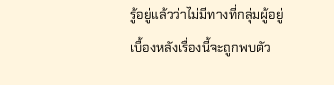รู้อยู่แล้วว่าไม่มีทางที่กลุ่มผู้อยู่เบื้องหลังเรื่องนี้จะถูกพบตัว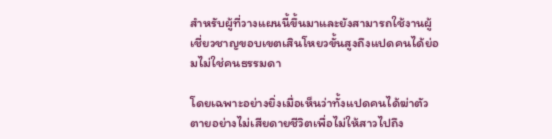สำหรับผู้ที่วางแผนนี้ขึ้นมาและยังสามารถใช้งานผู้เชี่ยวชาญขอบเขตเสินโหยวขั้นสูงถึงแปดคนได้ย่อมไม่ใช่คนธรรมดา

โดยเฉพาะอย่างยิ่งเมื่อเห็นว่าทั้งแปดคนได้ฆ่าตัวตายอย่างไม่เสียดายชีวิตเพื่อไม่ให้สาวไปถึง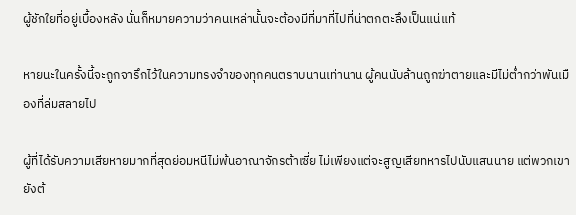ผู้ชักใยที่อยู่เบื้องหลัง นั่นก็หมายความว่าคนเหล่านั้นจะต้องมีที่มาที่ไปที่น่าตกตะลึงเป็นแน่แท้

หายนะในครั้งนี้จะถูกจารึกไว้ในความทรงจำของทุกคนตราบนานเท่านาน ผู้คนนับล้านถูกฆ่าตายและมีไม่ต่ำกว่าพันเมืองที่ล่มสลายไป

ผู้ที่ได้รับความเสียหายมากที่สุดย่อมหนีไม่พ้นอาณาจักรต้าเซี่ย ไม่เพียงแต่จะสูญเสียทหารไปนับแสนนาย แต่พวกเขายังต้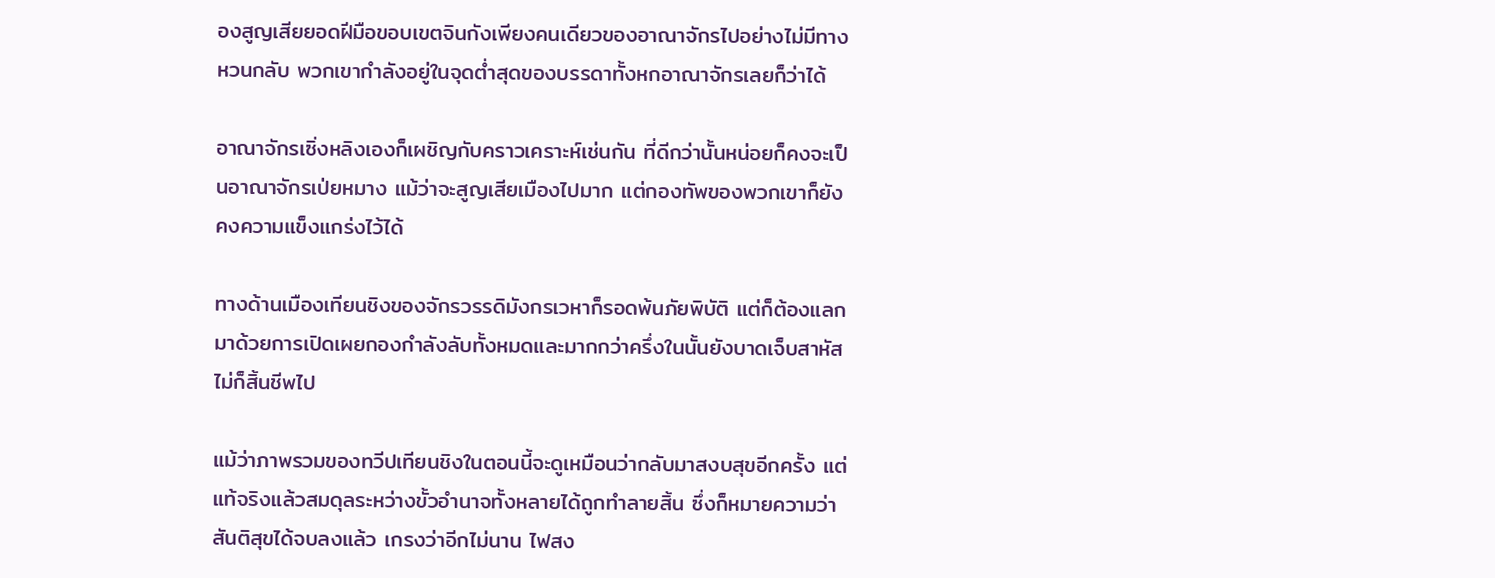องสูญเสียยอดฝีมือขอบเขตจินกังเพียงคนเดียวของอาณาจักรไปอย่างไม่มีทางหวนกลับ พวกเขากำลังอยู่ในจุดต่ำสุดของบรรดาทั้งหกอาณาจักรเลยก็ว่าได้

อาณาจักรเซิ่งหลิงเองก็เผชิญกับคราวเคราะห์เช่นกัน ที่ดีกว่านั้นหน่อยก็คงจะเป็นอาณาจักรเป่ยหมาง แม้ว่าจะสูญเสียเมืองไปมาก แต่กองทัพของพวกเขาก็ยังคงความแข็งแกร่งไว้ได้

ทางด้านเมืองเทียนชิงของจักรวรรดิมังกรเวหาก็รอดพ้นภัยพิบัติ แต่ก็ต้องแลกมาด้วยการเปิดเผยกองกำลังลับทั้งหมดและมากกว่าครึ่งในนั้นยังบาดเจ็บสาหัสไม่ก็สิ้นชีพไป

แม้ว่าภาพรวมของทวีปเทียนชิงในตอนนี้จะดูเหมือนว่ากลับมาสงบสุขอีกครั้ง แต่แท้จริงแล้วสมดุลระหว่างขั้วอำนาจทั้งหลายได้ถูกทำลายสิ้น ซึ่งก็หมายความว่าสันติสุขได้จบลงแล้ว เกรงว่าอีกไม่นาน ไฟสง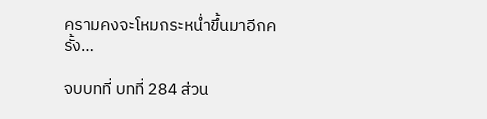ครามคงจะโหมกระหน่ำขึ้นมาอีกครั้ง…

จบบทที่ บทที่ 284 ส่วน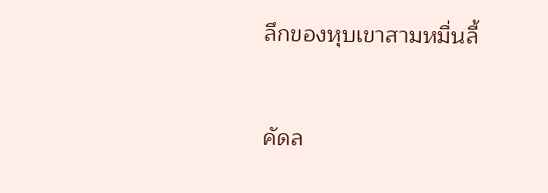ลึกของหุบเขาสามหมื่นลี้

คัดล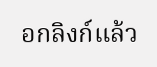อกลิงก์แล้ว